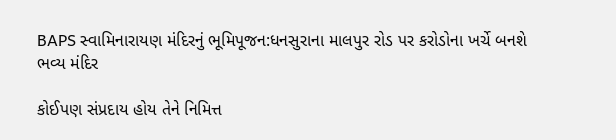BAPS સ્વામિનારાયણ મંદિરનું ભૂમિપૂજન:ધનસુરાના માલપુર રોડ પર કરોડોના ખર્ચે બનશે ભવ્ય મંદિર

કોઈપણ સંપ્રદાય હોય તેને નિમિત્ત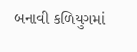બનાવી કળિયુગમાં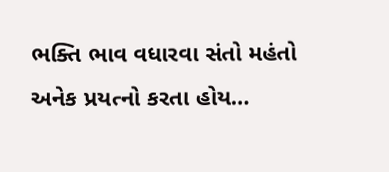ભક્તિ ભાવ વધારવા સંતો મહંતો અનેક પ્રયત્નો કરતા હોય…